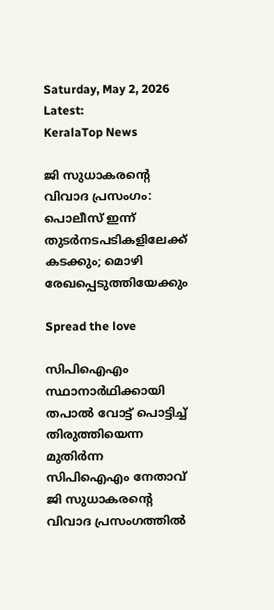Saturday, May 2, 2026
Latest:
KeralaTop News

ജി സുധാകരന്റെ വിവാദ പ്രസംഗം: പൊലീസ് ഇന്ന് തുടര്‍നടപടികളിലേക്ക് കടക്കും; മൊഴി രേഖപ്പെടുത്തിയേക്കും

Spread the love

സിപിഐഎം സ്ഥാനാര്‍ഥിക്കായി തപാല്‍ വോട്ട് പൊട്ടിച്ച് തിരുത്തിയെന്ന മുതിര്‍ന്ന സിപിഐഎം നേതാവ് ജി സുധാകരന്റെ വിവാദ പ്രസംഗത്തില്‍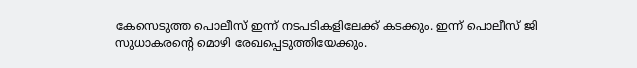കേസെടുത്ത പൊലീസ് ഇന്ന് നടപടികളിലേക്ക് കടക്കും. ഇന്ന് പൊലീസ് ജി സുധാകരന്റെ മൊഴി രേഖപ്പെടുത്തിയേക്കും.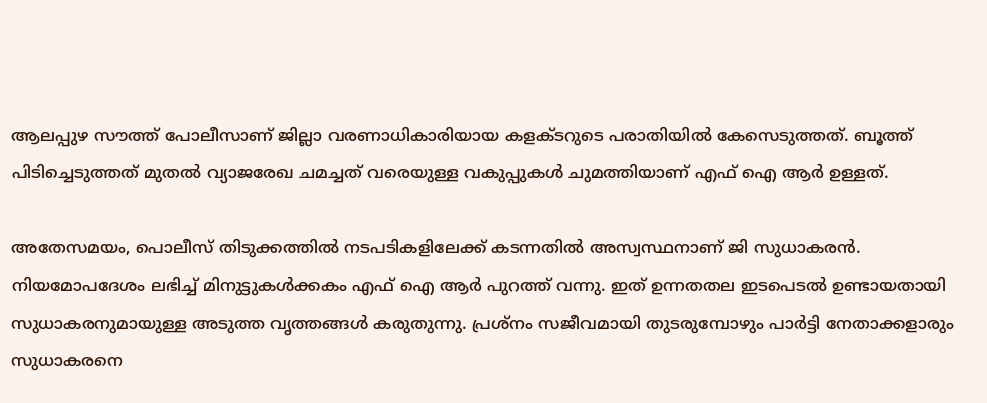ആലപ്പുഴ സൗത്ത് പോലീസാണ് ജില്ലാ വരണാധികാരിയായ കളക്ടറുടെ പരാതിയില്‍ കേസെടുത്തത്. ബൂത്ത് പിടിച്ചെടുത്തത് മുതല്‍ വ്യാജരേഖ ചമച്ചത് വരെയുള്ള വകുപ്പുകള്‍ ചുമത്തിയാണ് എഫ് ഐ ആര്‍ ഉള്ളത്.

അതേസമയം, പൊലീസ് തിടുക്കത്തില്‍ നടപടികളിലേക്ക് കടന്നതില്‍ അസ്വസ്ഥനാണ് ജി സുധാകരന്‍. നിയമോപദേശം ലഭിച്ച് മിനുട്ടുകള്‍ക്കകം എഫ് ഐ ആര്‍ പുറത്ത് വന്നു. ഇത് ഉന്നതതല ഇടപെടല്‍ ഉണ്ടായതായി സുധാകരനുമായുള്ള അടുത്ത വൃത്തങ്ങള്‍ കരുതുന്നു. പ്രശ്‌നം സജീവമായി തുടരുമ്പോഴും പാര്‍ട്ടി നേതാക്കളാരും സുധാകരനെ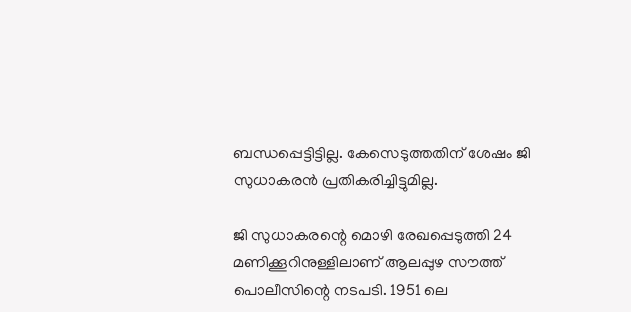ബന്ധപ്പെട്ടിട്ടില്ല. കേസെടുത്തതിന് ശേഷം ജി സുധാകരന്‍ പ്രതികരിച്ചിട്ടുമില്ല.

ജി സുധാകരന്റെ മൊഴി രേഖപ്പെടുത്തി 24 മണിക്കൂറിനുള്ളിലാണ് ആലപ്പുഴ സൗത്ത് പൊലീസിന്റെ നടപടി. 1951 ലെ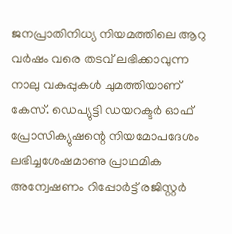ജനപ്രാതിനിധ്യ നിയമത്തിലെ ആറു വര്‍ഷം വരെ തടവ് ലഭിക്കാവുന്ന നാലു വകുപ്പുകള്‍ ചുമത്തിയാണ് കേസ്. ഡെപ്യുട്ടി ഡയറക്ടര്‍ ഓഫ് പ്രോസിക്യുഷന്റെ നിയമോപദേശം ലഭിച്ചശേഷമാണു പ്രാഥമിക അന്വേഷണം റിപ്പോര്‍ട്ട് രജിസ്റ്റര്‍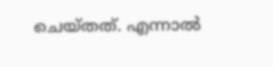ചെയ്തത്. എന്നാല്‍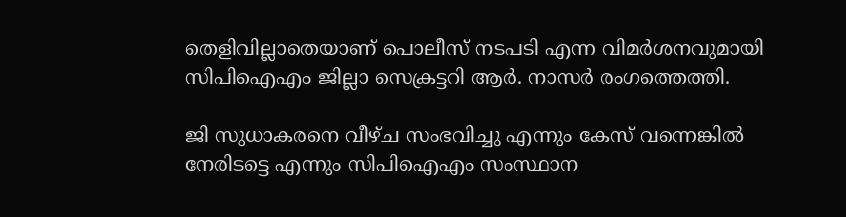തെളിവില്ലാതെയാണ് പൊലീസ് നടപടി എന്ന വിമര്‍ശനവുമായി സിപിഐഎം ജില്ലാ സെക്രട്ടറി ആര്‍. നാസര്‍ രംഗത്തെത്തി.

ജി സുധാകരനെ വീഴ്ച സംഭവിച്ചു എന്നും കേസ് വന്നെങ്കില്‍ നേരിടട്ടെ എന്നും സിപിഐഎം സംസ്ഥാന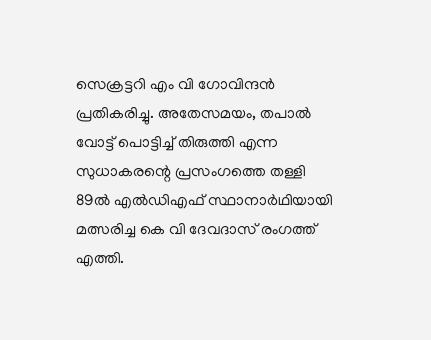സെക്രട്ടറി എം വി ഗോവിന്ദന്‍ പ്രതികരിച്ചു. അതേസമയം, തപാല്‍ വോട്ട് പൊട്ടിച്ച് തിരുത്തി എന്ന സുധാകരന്റെ പ്രസംഗത്തെ തള്ളി 89ല്‍ എല്‍ഡിഎഫ് സ്ഥാനാര്‍ഥിയായി മത്സരിച്ച കെ വി ദേവദാസ് രംഗത്ത് എത്തി.